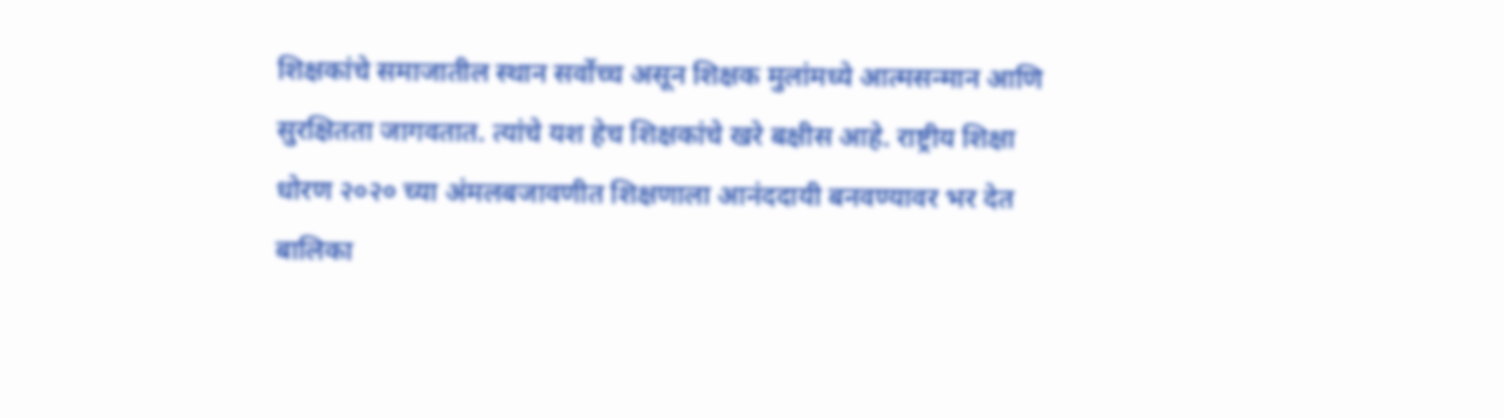शिक्षकांचे समाजातील स्थान सर्वोच्च असून शिक्षक मुलांमध्ये आत्मसन्मान आणि सुरक्षितता जागवतात. त्यांचे यश हेच शिक्षकांचे खरे बक्षीस आहे. राष्ट्रीय शिक्षा धोरण २०२० च्या अंमलबजावणीत शिक्षणाला आनंददायी बनवण्यावर भर देत बालिका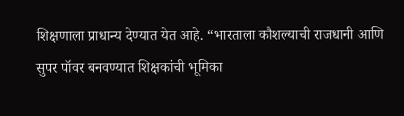शिक्षणाला प्राधान्य देण्यात येत आहे. “भारताला कौशल्याची राजधानी आणि सुपर पॉवर बनवण्यात शिक्षकांची भूमिका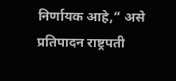निर्णायक आहे,” असे प्रतिपादन राष्ट्रपती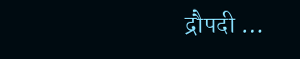द्रौपदी …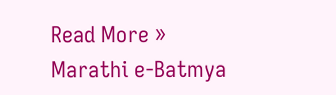Read More »
Marathi e-Batmya